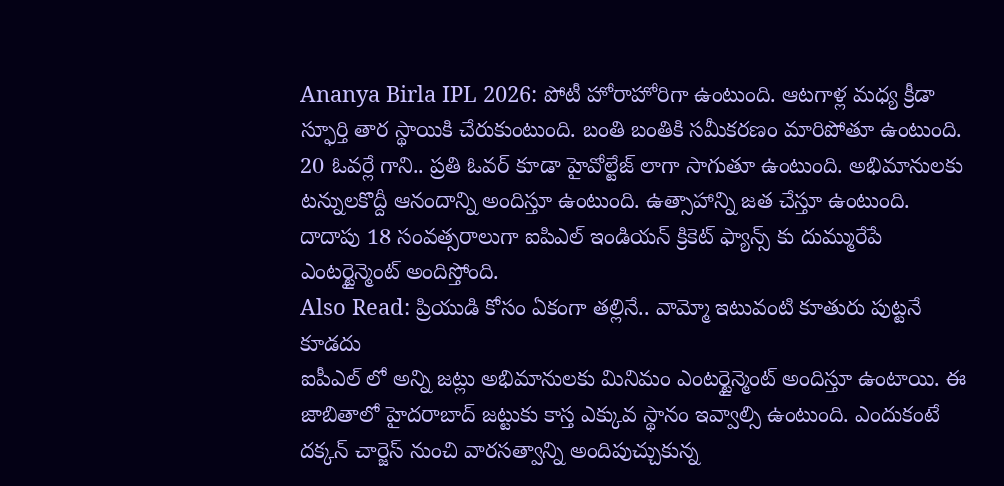Ananya Birla IPL 2026: పోటీ హోరాహోరిగా ఉంటుంది. ఆటగాళ్ల మధ్య క్రీడా స్ఫూర్తి తార స్థాయికి చేరుకుంటుంది. బంతి బంతికి సమీకరణం మారిపోతూ ఉంటుంది. 20 ఓవర్లే గాని.. ప్రతి ఓవర్ కూడా హైవోల్టేజ్ లాగా సాగుతూ ఉంటుంది. అభిమానులకు టన్నులకొద్దీ ఆనందాన్ని అందిస్తూ ఉంటుంది. ఉత్సాహాన్ని జత చేస్తూ ఉంటుంది. దాదాపు 18 సంవత్సరాలుగా ఐపిఎల్ ఇండియన్ క్రికెట్ ఫ్యాన్స్ కు దుమ్మురేపే ఎంటర్టైన్మెంట్ అందిస్తోంది.
Also Read: ప్రియుడి కోసం ఏకంగా తల్లినే.. వామ్మో ఇటువంటి కూతురు పుట్టనే కూడదు
ఐపీఎల్ లో అన్ని జట్లు అభిమానులకు మినిమం ఎంటర్టైన్మెంట్ అందిస్తూ ఉంటాయి. ఈ జాబితాలో హైదరాబాద్ జట్టుకు కాస్త ఎక్కువ స్థానం ఇవ్వాల్సి ఉంటుంది. ఎందుకంటే దక్కన్ చార్జెస్ నుంచి వారసత్వాన్ని అందిపుచ్చుకున్న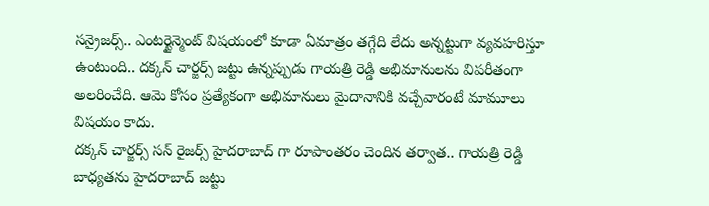సన్రైజర్స్.. ఎంటర్టైన్మెంట్ విషయంలో కూడా ఏమాత్రం తగ్గేది లేదు అన్నట్టుగా వ్యవహరిస్తూ ఉంటుంది.. దక్కన్ చార్జర్స్ జట్టు ఉన్నప్పుడు గాయత్రి రెడ్డి అభిమానులను విపరీతంగా అలరించేది. ఆమె కోసం ప్రత్యేకంగా అభిమానులు మైదానానికి వచ్చేవారంటే మామూలు విషయం కాదు.
దక్కన్ చార్జర్స్ సన్ రైజర్స్ హైదరాబాద్ గా రూపాంతరం చెందిన తర్వాత.. గాయత్రి రెడ్డి బాధ్యతను హైదరాబాద్ జట్టు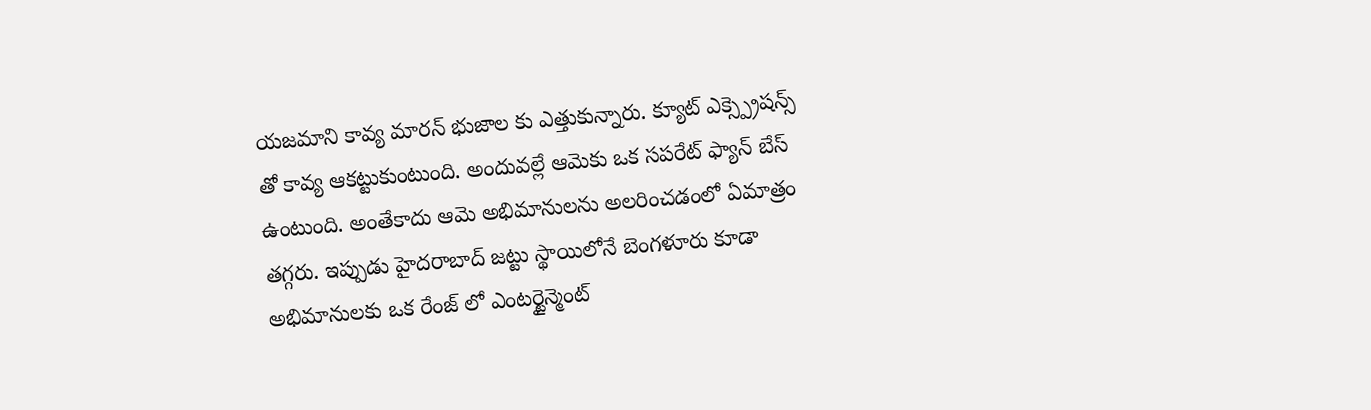యజమాని కావ్య మారన్ భుజాల కు ఎత్తుకున్నారు. క్యూట్ ఎక్స్ప్రెషన్స్ తో కావ్య ఆకట్టుకుంటుంది. అందువల్లే ఆమెకు ఒక సపరేట్ ఫ్యాన్ బేస్ ఉంటుంది. అంతేకాదు ఆమె అభిమానులను అలరించడంలో ఏమాత్రం తగ్గరు. ఇప్పుడు హైదరాబాద్ జట్టు స్థాయిలోనే బెంగళూరు కూడా అభిమానులకు ఒక రేంజ్ లో ఎంటర్టైన్మెంట్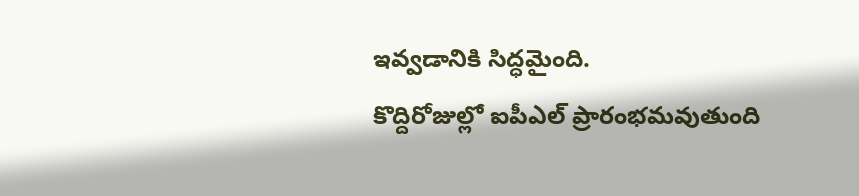ఇవ్వడానికి సిద్ధమైంది.
కొద్దిరోజుల్లో ఐపీఎల్ ప్రారంభమవుతుంది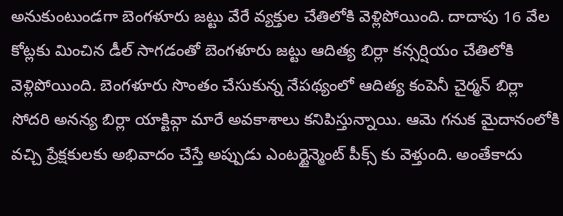అనుకుంటుండగా బెంగళూరు జట్టు వేరే వ్యక్తుల చేతిలోకి వెళ్లిపోయింది. దాదాపు 16 వేల కోట్లకు మించిన డీల్ సాగడంతో బెంగళూరు జట్టు ఆదిత్య బిర్లా కన్సర్షియం చేతిలోకి వెళ్లిపోయింది. బెంగళూరు సొంతం చేసుకున్న నేపథ్యంలో ఆదిత్య కంపెనీ చైర్మన్ బిర్లా సోదరి అనన్య బిర్లా యాక్టివ్గా మారే అవకాశాలు కనిపిస్తున్నాయి. ఆమె గనుక మైదానంలోకి వచ్చి ప్రేక్షకులకు అభివాదం చేస్తే అప్పుడు ఎంటర్టైన్మెంట్ పీక్స్ కు వెళ్తుంది. అంతేకాదు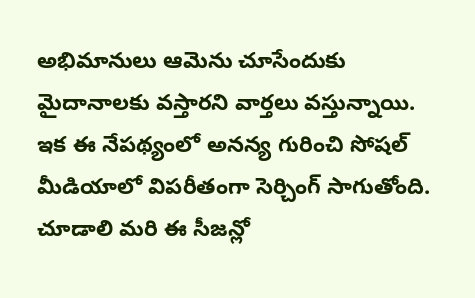అభిమానులు ఆమెను చూసేందుకు మైదానాలకు వస్తారని వార్తలు వస్తున్నాయి. ఇక ఈ నేపథ్యంలో అనన్య గురించి సోషల్ మీడియాలో విపరీతంగా సెర్చింగ్ సాగుతోంది. చూడాలి మరి ఈ సీజన్లో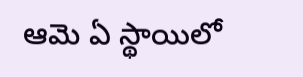ఆమె ఏ స్థాయిలో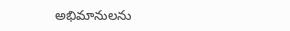అభిమానులను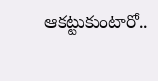ఆకట్టుకుంటారో..